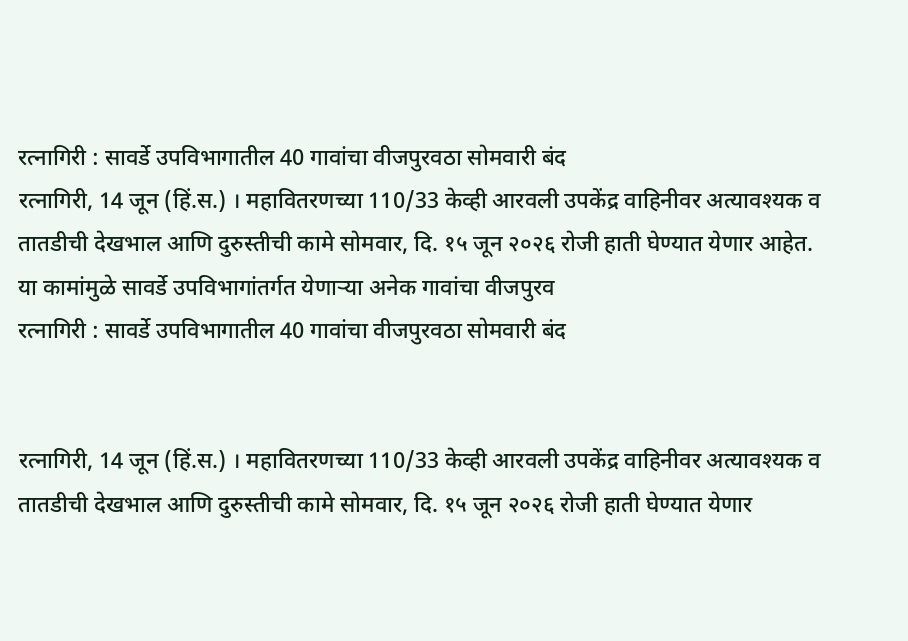रत्नागिरी : सावर्डे उपविभागातील 40 गावांचा वीजपुरवठा सोमवारी बंद
रत्नागिरी, 14 जून (हिं.स.) । महावितरणच्या 110/33 केव्ही आरवली उपकेंद्र वाहिनीवर अत्यावश्यक व तातडीची देखभाल आणि दुरुस्तीची कामे सोमवार, दि. १५ जून २०२६ रोजी हाती घेण्यात येणार आहेत. या कामांमुळे सावर्डे उपविभागांतर्गत येणाऱ्या अनेक गावांचा वीजपुरव
रत्नागिरी : सावर्डे उपविभागातील 40 गावांचा वीजपुरवठा सोमवारी बंद


रत्नागिरी, 14 जून (हिं.स.) । महावितरणच्या 110/33 केव्ही आरवली उपकेंद्र वाहिनीवर अत्यावश्यक व तातडीची देखभाल आणि दुरुस्तीची कामे सोमवार, दि. १५ जून २०२६ रोजी हाती घेण्यात येणार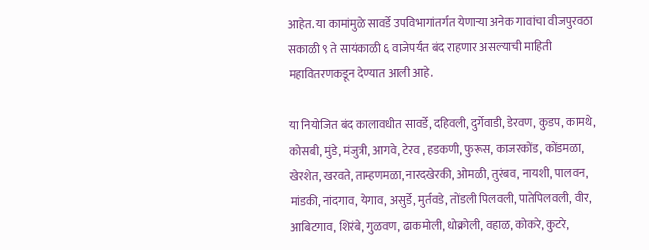आहेत. या कामांमुळे सावर्डे उपविभागांतर्गत येणाऱ्या अनेक गावांचा वीजपुरवठा सकाळी ९ ते सायंकाळी ६ वाजेपर्यंत बंद राहणार असल्याची माहिती महावितरणकडून देण्यात आली आहे.

या नियोजित बंद कालावधीत सावर्डे, दहिवली, दुर्गेवाडी, डेरवण, कुडप, कामथे, कोसबी, मुंडे, मंजुत्री, आगवे, टेरव , हडकणी, फुरूस, काजरकोंड, कोंडमळा, खेरशेत, खरवते, ताम्हणमळा, नारदखेरकी, ओमळी, तुरंबव, नायशी, पालवन, मांडकी, नांदगाव, येगाव, असुर्डे, मुर्तवडे, तोंडली पिलवली, पातेपिलवली, वीर, आबिटगाव, शिरंबे, गुळवण, ढाकमोली, धोक्रोली, वहाळ, कोकरे, कुटरे,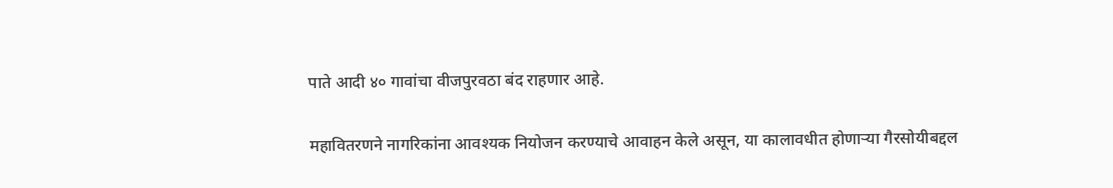पाते आदी ४० गावांचा वीजपुरवठा बंद राहणार आहे.

महावितरणने नागरिकांना आवश्यक नियोजन करण्याचे आवाहन केले असून, या कालावधीत होणाऱ्या गैरसोयीबद्दल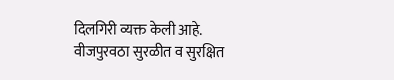दिलगिरी व्यक्त केली आहे. वीजपुरवठा सुरळीत व सुरक्षित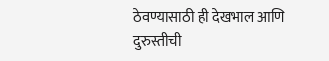ठेवण्यासाठी ही देखभाल आणि दुरुस्तीची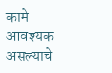कामे आवश्यक असल्याचे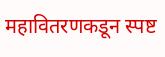महावितरणकडून स्पष्ट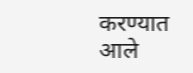करण्यात आले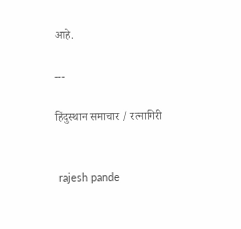आहे.

---

हिंदुस्थान समाचार / रत्नागिरी


 rajesh pande